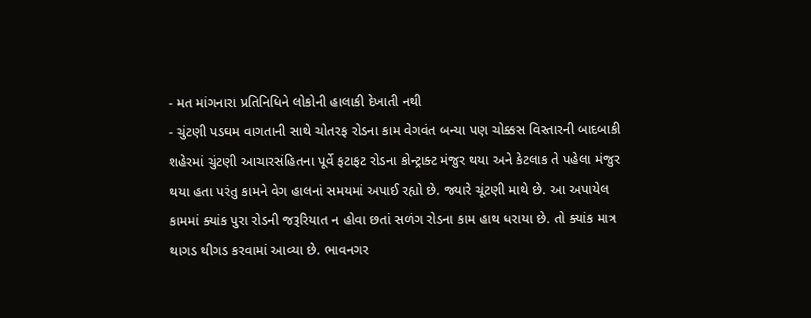- મત માંગનારા પ્રતિનિધિને લોકોની હાલાકી દેખાતી નથી
- ચુંટણી પડઘમ વાગતાની સાથે ચોતરફ રોડના કામ વેગવંત બન્યા પણ ચોક્કસ વિસ્તારની બાદબાકી
શહેરમાં ચુંટણી આચારસંહિતના પૂર્વે ફટાફટ રોડના કોન્ટ્રાક્ટ મંજુર થયા અને કેટલાક તે પહેલા મંજુર થયા હતા પરંતુ કામને વેગ હાલનાં સમયમાં અપાઈ રહ્યો છે. જ્યારે ચૂંટણી માથે છે. આ અપાયેલ કામમાં ક્યાંક પુરા રોડની જરૂરિયાત ન હોવા છતાં સળંગ રોડના કામ હાથ ધરાયા છે. તો ક્યાંક માત્ર થાગડ થીગડ કરવામાં આવ્યા છે. ભાવનગર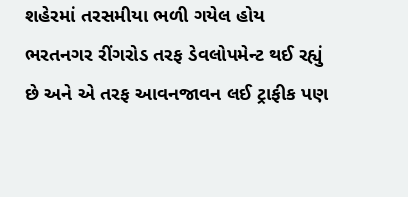શહેરમાં તરસમીયા ભળી ગયેલ હોય ભરતનગર રીંગરોડ તરફ ડેવલોપમેન્ટ થઈ રહ્યું છે અને એ તરફ આવનજાવન લઈ ટ્રાફીક પણ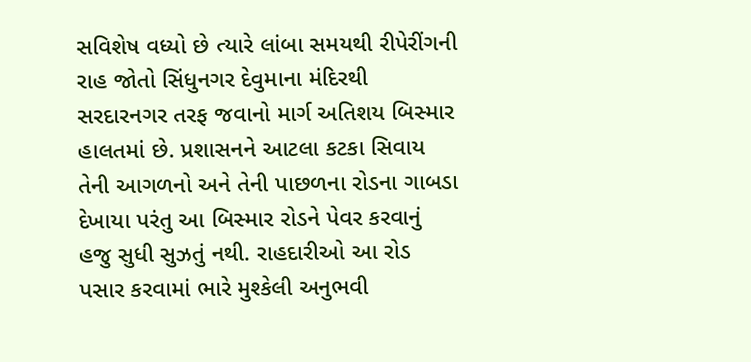સવિશેષ વધ્યો છે ત્યારે લાંબા સમયથી રીપેરીંગની રાહ જોતો સિંધુનગર દેવુમાના મંદિરથી સરદારનગર તરફ જવાનો માર્ગ અતિશય બિસ્માર હાલતમાં છે. પ્રશાસનને આટલા કટકા સિવાય તેની આગળનો અને તેની પાછળના રોડના ગાબડા દેખાયા પરંતુ આ બિસ્માર રોડને પેવર કરવાનું હજુ સુધી સુઝતું નથી. રાહદારીઓ આ રોડ પસાર કરવામાં ભારે મુશ્કેલી અનુભવી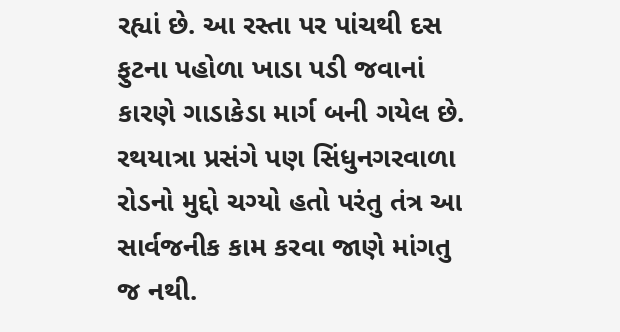રહ્યાં છે. આ રસ્તા પર પાંચથી દસ ફુટના પહોળા ખાડા પડી જવાનાં કારણે ગાડાકેડા માર્ગ બની ગયેલ છે. રથયાત્રા પ્રસંગે પણ સિંધુનગરવાળા રોડનો મુદ્દો ચગ્યો હતો પરંતુ તંત્ર આ સાર્વજનીક કામ કરવા જાણે માંગતુ જ નથી.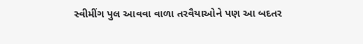સ્વીમીંગ પુલ આવવા વાળા તરવૈયાઓને પણ આ બદતર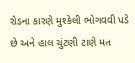રોડના કારણે મુશ્કેલી ભોગવવી પડે છે અને હાલ ચુંટણી ટાણે મત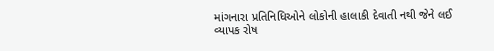માંગનારા પ્રતિનિધિઓને લોકોની હાલાકી દેવાતી નથી જેને લઈ વ્યાપક રોષ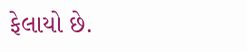ફેલાયો છે.